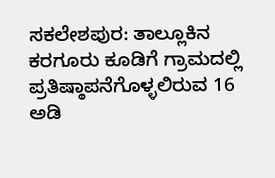ಸಕಲೇಶಪುರ: ತಾಲ್ಲೂಕಿನ ಕರಗೂರು ಕೂಡಿಗೆ ಗ್ರಾಮದಲ್ಲಿ ಪ್ರತಿಷ್ಠಾಪನೆಗೊಳ್ಳಲಿರುವ 16 ಅಡಿ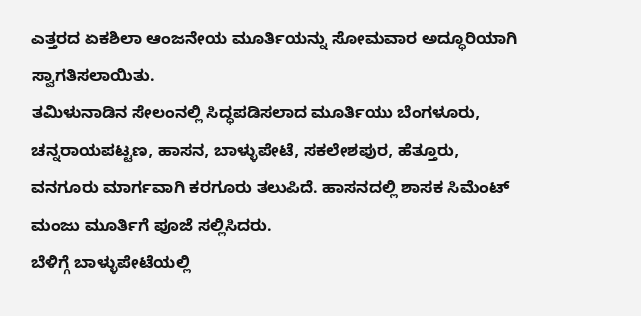ಎತ್ತರದ ಏಕಶಿಲಾ ಆಂಜನೇಯ ಮೂರ್ತಿಯನ್ನು ಸೋಮವಾರ ಅದ್ಧೂರಿಯಾಗಿ ಸ್ವಾಗತಿಸಲಾಯಿತು.
ತಮಿಳುನಾಡಿನ ಸೇಲಂನಲ್ಲಿ ಸಿದ್ಧಪಡಿಸಲಾದ ಮೂರ್ತಿಯು ಬೆಂಗಳೂರು, ಚನ್ನರಾಯಪಟ್ಟಣ, ಹಾಸನ, ಬಾಳ್ಳುಪೇಟೆ, ಸಕಲೇಶಪುರ, ಹೆತ್ತೂರು, ವನಗೂರು ಮಾರ್ಗವಾಗಿ ಕರಗೂರು ತಲುಪಿದೆ. ಹಾಸನದಲ್ಲಿ ಶಾಸಕ ಸಿಮೆಂಟ್ ಮಂಜು ಮೂರ್ತಿಗೆ ಪೂಜೆ ಸಲ್ಲಿಸಿದರು.
ಬೆಳಿಗ್ಗೆ ಬಾಳ್ಳುಪೇಟೆಯಲ್ಲಿ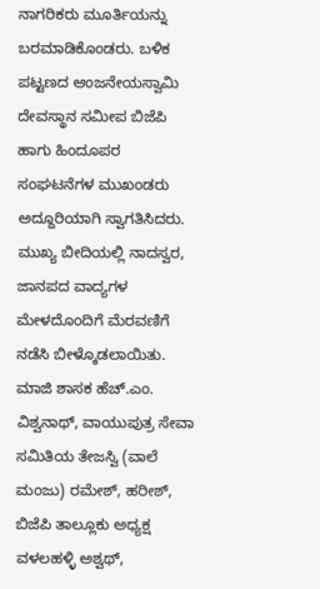ನಾಗರಿಕರು ಮೂರ್ತಿಯನ್ನು ಬರಮಾಡಿಕೊಂಡರು. ಬಳಿಕ ಪಟ್ಟಣದ ಆಂಜನೇಯಸ್ವಾಮಿ ದೇವಸ್ಥಾನ ಸಮೀಪ ಬಿಜೆಪಿ ಹಾಗು ಹಿಂದೂಪರ ಸಂಘಟನೆಗಳ ಮುಖಂಡರು ಅದ್ದೂರಿಯಾಗಿ ಸ್ವಾಗತಿಸಿದರು. ಮುಖ್ಯ ಬೀದಿಯಲ್ಲಿ ನಾದಸ್ವರ, ಜಾನಪದ ವಾದ್ಯಗಳ ಮೇಳದೊಂದಿಗೆ ಮೆರವಣಿಗೆ ನಡೆಸಿ ಬೀಳ್ಕೊಡಲಾಯಿತು.
ಮಾಜಿ ಶಾಸಕ ಹೆಚ್.ಎಂ. ವಿಶ್ವನಾಥ್, ವಾಯುಪುತ್ರ ಸೇವಾ ಸಮಿತಿಯ ತೇಜಸ್ವಿ (ವಾಲೆ ಮಂಜು) ರಮೇಶ್, ಹರೀಶ್, ಬಿಜೆಪಿ ತಾಲ್ಲೂಕು ಅಧ್ಯಕ್ಷ ವಳಲಹಳ್ಳಿ ಅಶ್ವಥ್,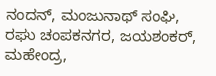ನಂದನ್, ಮಂಜುನಾಥ್ ಸಂಘಿ, ರಘು ಚಂಪಕನಗರ, ಜಯಶಂಕರ್, ಮಹೇಂದ್ರ,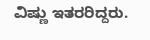ವಿಷ್ಣು ಇತರರಿದ್ದರು.